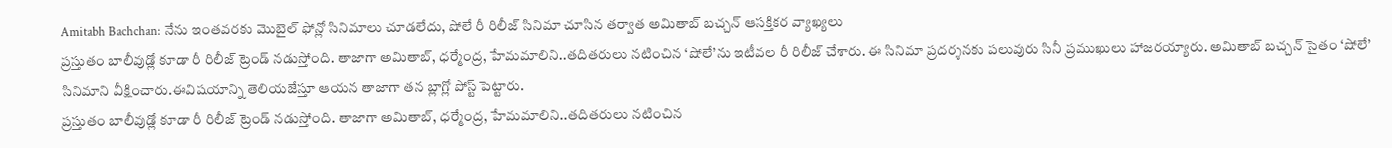Amitabh Bachchan: నేను ఇంతవరకు మొబైల్ ఫోన్లో సినిమాలు చూడలేదు, షోలే రీ రిలీజ్ సినిమా చూసిన తర్వాత అమితాబ్ బచ్చన్ ఆసక్తికర వ్యాఖ్యలు
ప్రస్తుతం బాలీవుడ్లో కూడా రీ రిలీజ్ ట్రెండ్ నడుస్తోంది. తాజాగా అమితాబ్, ధర్మేంద్ర, హేమమాలిని..తదితరులు నటించిన ‘షోలే’ను ఇటీవల రీ రిలీజ్ చేశారు. ఈ సినిమా ప్రదర్శనకు పలువురు సినీ ప్రముఖులు హాజరయ్యారు. అమితాబ్ బచ్చన్ సైతం ‘షోలే’ సినిమాని వీక్షించారు.ఈవిషయాన్ని తెలియజేస్తూ ఆయన తాజాగా తన బ్లాగ్లో పోస్ట్ పెట్టారు.
ప్రస్తుతం బాలీవుడ్లో కూడా రీ రిలీజ్ ట్రెండ్ నడుస్తోంది. తాజాగా అమితాబ్, ధర్మేంద్ర, హేమమాలిని..తదితరులు నటించిన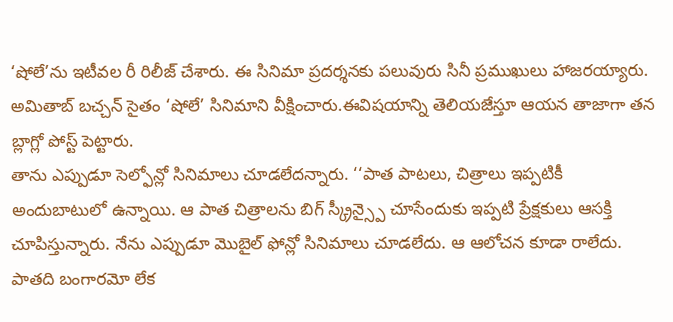‘షోలే’ను ఇటీవల రీ రిలీజ్ చేశారు. ఈ సినిమా ప్రదర్శనకు పలువురు సినీ ప్రముఖులు హాజరయ్యారు. అమితాబ్ బచ్చన్ సైతం ‘షోలే’ సినిమాని వీక్షించారు.ఈవిషయాన్ని తెలియజేస్తూ ఆయన తాజాగా తన బ్లాగ్లో పోస్ట్ పెట్టారు.
తాను ఎప్పుడూ సెల్ఫోన్లో సినిమాలు చూడలేదన్నారు. ‘‘పాత పాటలు, చిత్రాలు ఇప్పటికీ అందుబాటులో ఉన్నాయి. ఆ పాత చిత్రాలను బిగ్ స్క్రీన్స్పై చూసేందుకు ఇప్పటి ప్రేక్షకులు ఆసక్తి చూపిస్తున్నారు. నేను ఎప్పుడూ మొబైల్ ఫోన్లో సినిమాలు చూడలేదు. ఆ ఆలోచన కూడా రాలేదు. పాతది బంగారమో లేక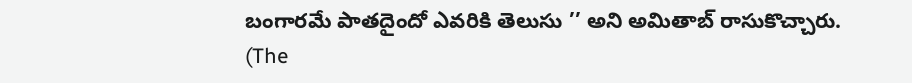బంగారమే పాతదైందో ఎవరికి తెలుసు ’’ అని అమితాబ్ రాసుకొచ్చారు.
(The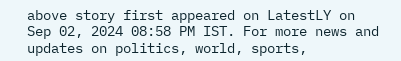above story first appeared on LatestLY on Sep 02, 2024 08:58 PM IST. For more news and updates on politics, world, sports,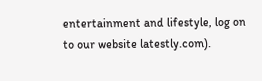entertainment and lifestyle, log on to our website latestly.com).